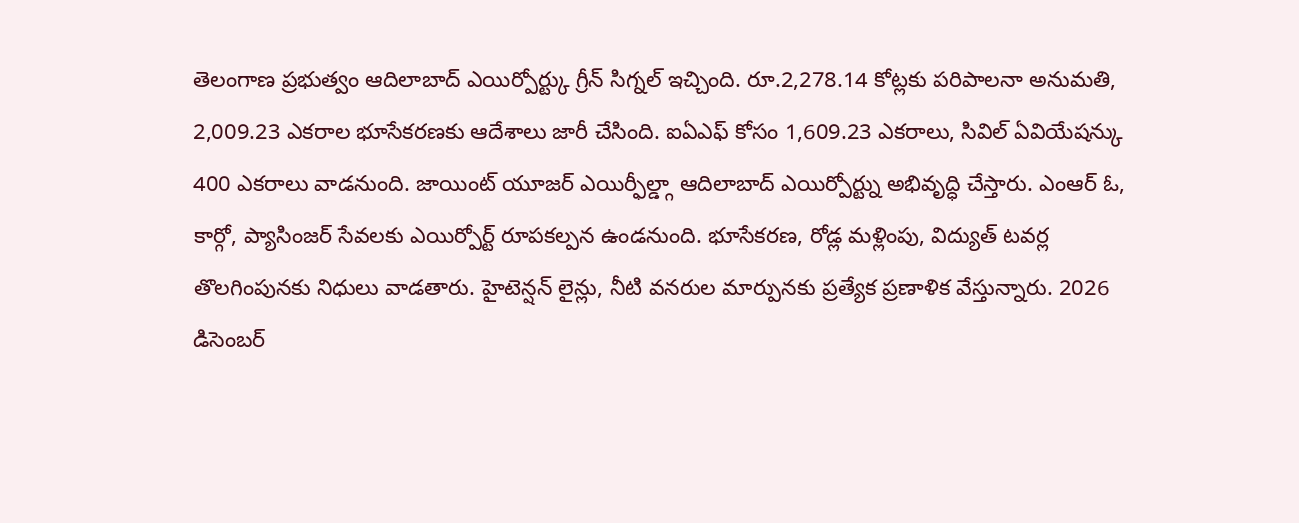తెలంగాణ ప్రభుత్వం ఆదిలాబాద్ ఎయిర్పోర్ట్కు గ్రీన్ సిగ్నల్ ఇచ్చింది. రూ.2,278.14 కోట్లకు పరిపాలనా అనుమతి, 2,009.23 ఎకరాల భూసేకరణకు ఆదేశాలు జారీ చేసింది. ఐఏఎఫ్ కోసం 1,609.23 ఎకరాలు, సివిల్ ఏవియేషన్కు 400 ఎకరాలు వాడనుంది. జాయింట్ యూజర్ ఎయిర్ఫీల్డ్గా ఆదిలాబాద్ ఎయిర్పోర్ట్ను అభివృద్ధి చేస్తారు. ఎంఆర్ ఓ, కార్గో, ప్యాసింజర్ సేవలకు ఎయిర్పోర్ట్ రూపకల్పన ఉండనుంది. భూసేకరణ, రోడ్ల మళ్లింపు, విద్యుత్ టవర్ల తొలగింపునకు నిధులు వాడతారు. హైటెన్షన్ లైన్లు, నీటి వనరుల మార్పునకు ప్రత్యేక ప్రణాళిక వేస్తున్నారు. 2026 డిసెంబర్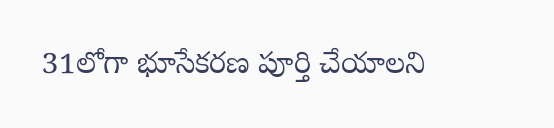31లోగా భూసేకరణ పూర్తి చేయాలని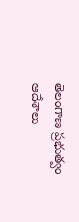తెలంగాణ ప్రభుత్వం ఆదేశాలు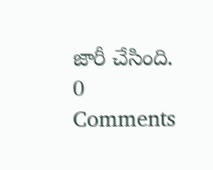జారీ చేసింది.
0 Comments